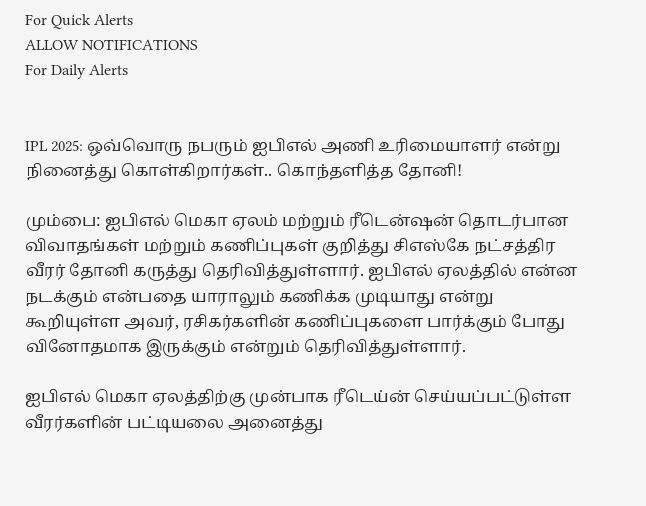For Quick Alerts
ALLOW NOTIFICATIONS
For Daily Alerts


IPL 2025: ஒவ்வொரு நபரும் ஐபிஎல் அணி உரிமையாளர் என்று நினைத்து கொள்கிறார்கள்.. கொந்தளித்த தோனி!

மும்பை: ஐபிஎல் மெகா ஏலம் மற்றும் ரீடென்ஷன் தொடர்பான விவாதங்கள் மற்றும் கணிப்புகள் குறித்து சிஎஸ்கே நட்சத்திர வீரர் தோனி கருத்து தெரிவித்துள்ளார். ஐபிஎல் ஏலத்தில் என்ன நடக்கும் என்பதை யாராலும் கணிக்க முடியாது என்று கூறியுள்ள அவர், ரசிகர்களின் கணிப்புகளை பார்க்கும் போது வினோதமாக இருக்கும் என்றும் தெரிவித்துள்ளார்.

ஐபிஎல் மெகா ஏலத்திற்கு முன்பாக ரீடெய்ன் செய்யப்பட்டுள்ள வீரர்களின் பட்டியலை அனைத்து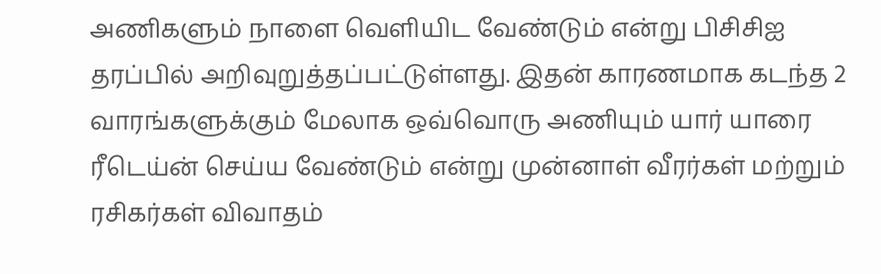அணிகளும் நாளை வெளியிட வேண்டும் என்று பிசிசிஐ தரப்பில் அறிவுறுத்தப்பட்டுள்ளது. இதன் காரணமாக கடந்த 2 வாரங்களுக்கும் மேலாக ஒவ்வொரு அணியும் யார் யாரை ரீடெய்ன் செய்ய வேண்டும் என்று முன்னாள் வீரர்கள் மற்றும் ரசிகர்கள் விவாதம்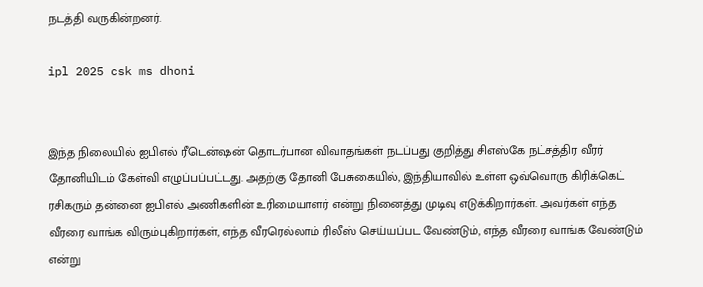நடத்தி வருகின்றனர்.

ipl 2025 csk ms dhoni


இந்த நிலையில் ஐபிஎல் ரீடென்ஷன் தொடர்பான விவாதங்கள் நடப்பது குறித்து சிஎஸ்கே நட்சத்திர வீரர் தோனியிடம் கேள்வி எழுப்பப்பட்டது. அதற்கு தோனி பேசுகையில், இந்தியாவில் உள்ள ஒவ்வொரு கிரிக்கெட் ரசிகரும் தன்னை ஐபிஎல் அணிகளின் உரிமையாளர் என்று நினைத்து முடிவு எடுக்கிறார்கள். அவர்கள் எந்த வீரரை வாங்க விரும்புகிறார்கள், எந்த வீரரெல்லாம் ரிலீஸ் செய்யப்பட வேண்டும், எந்த வீரரை வாங்க வேண்டும் என்று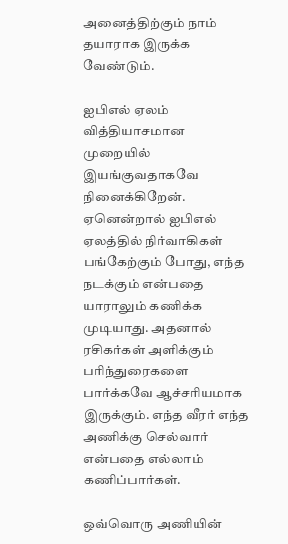அனைத்திற்கும் நாம் தயாராக இருக்க வேண்டும்.

ஐபிஎல் ஏலம் வித்தியாசமான முறையில் இயங்குவதாகவே நினைக்கிறேன். ஏனென்றால் ஐபிஎல் ஏலத்தில் நிர்வாகிகள் பங்கேற்கும் போது, எந்த நடக்கும் என்பதை யாராலும் கணிக்க முடியாது. அதனால் ரசிகர்கள் அளிக்கும் பரிந்துரைகளை பார்க்கவே ஆச்சரியமாக இருக்கும். எந்த வீரர் எந்த அணிக்கு செல்வார் என்பதை எல்லாம் கணிப்பார்கள்.

ஒவ்வொரு அணியின்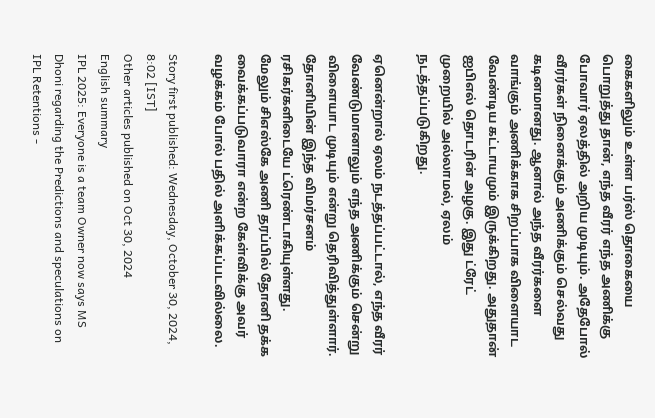கைகளிலும் உள்ள பர்ஸ் தொகையை பொறுத்து தான், எந்த வீரர் எந்த அணிக்கு போவார் ஏலத்தில் அறிய முடியும். அதேபோல் வீரர்கள் நினைக்கும் அணிக்கும் செல்வது கடினமானது. ஆனால் அந்த வீரர்களை வாங்கும் அணிக்காக சிறப்பாக விளையாட வேண்டிய கட்டாயமும் இருக்கிறது. அதுதான் ஐபிஎல் தொடரின் அழகு. இது ட்ரேட் முறையில் அல்லாமல், ஏலம் நடத்தப்படுகிறது.

ஏனென்றால் ஏலம் நடத்தப்பட்டால், எந்த வீரர் வேண்டுமானாலும் எந்த அணிக்கும் சென்று விளையாட முடியும் என்று தெரிவித்துள்ளார். தோனியின் இந்த விமர்சனம் ரசிகர்களிடையே ட்ரெண்டாகியுள்ளது. மேலும் சிஎஸ்கே அணி தரப்பில் தோனி தக்க வைக்கப்படுவாரா என்ற கேள்விக்கு அவர் வழக்கம் போல் பதில் அளிக்கப்படவில்லை.

Story first published: Wednesday, October 30, 2024, 8:02 [IST]
Other articles published on Oct 30, 2024
English summary
IPL 2025: Everyone is a team Owner now says MS Dhoni regarding the Predictions and speculations on IPL Retentions -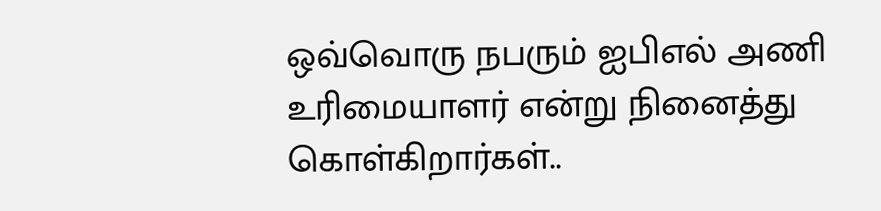ஒவ்வொரு நபரும் ஐபிஎல் அணி உரிமையாளர் என்று நினைத்து கொள்கிறார்கள்..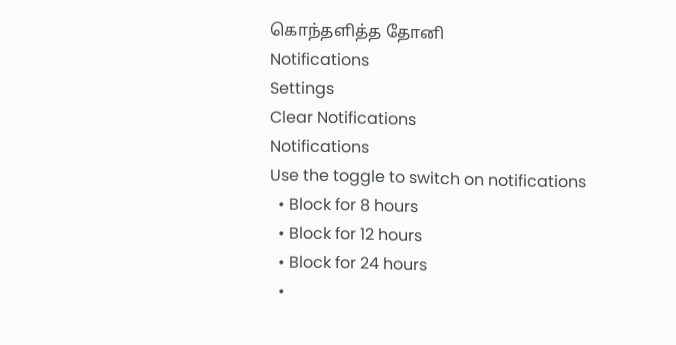கொந்தளித்த தோனி
Notifications
Settings
Clear Notifications
Notifications
Use the toggle to switch on notifications
  • Block for 8 hours
  • Block for 12 hours
  • Block for 24 hours
  •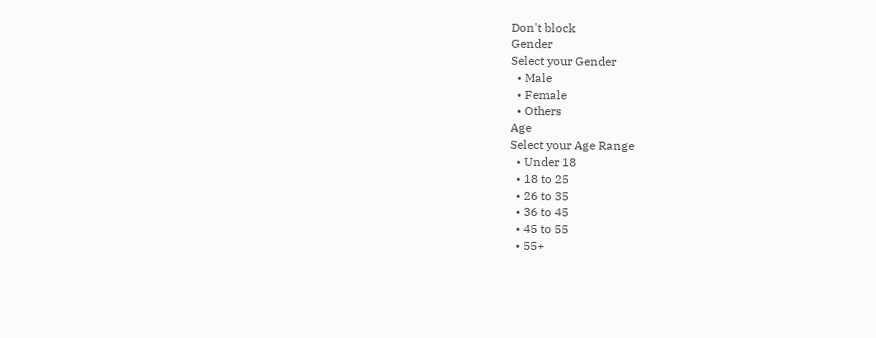Don't block
Gender
Select your Gender
  • Male
  • Female
  • Others
Age
Select your Age Range
  • Under 18
  • 18 to 25
  • 26 to 35
  • 36 to 45
  • 45 to 55
  • 55+